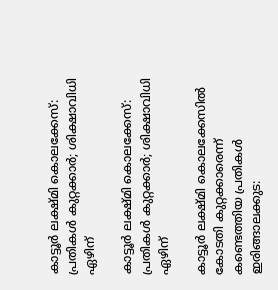കാട്ടൂർ ലക്ഷ്മി കൊലക്കേസ്: പ്രതികൾ കുറ്റക്കാർ; ശിക്ഷാവിധി ഏഴിന്

കാട്ടൂർ ലക്ഷ്മി കൊലക്കേസ്: പ്രതികൾ കുറ്റക്കാർ; ശിക്ഷാവിധി ഏഴിന്

കാട്ടൂർ ലക്ഷ്മി കൊലക്കേസിൽ കോടതി കുറ്റക്കാരെന്ന് കണ്ടെത്തിയ പ്രതികള്‍ ഇരിങ്ങാലക്കുട: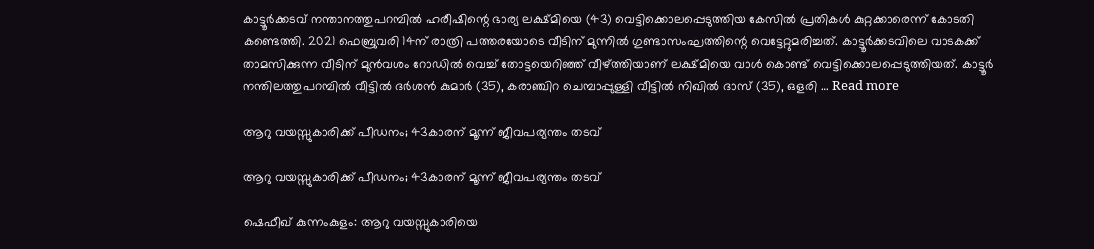കാട്ടൂർക്കടവ് നന്താനത്തുപറമ്പിൽ ഹരീഷിന്റെ ഭാര്യ ലക്ഷ്‌മിയെ (43) വെട്ടിക്കൊലപ്പെടുത്തിയ കേസിൽ പ്രതികൾ കുറ്റക്കാരെന്ന് കോടതി കണ്ടെത്തി. 2021 ഫെബ്രുവരി 14ന് രാത്രി പത്തരയോടെ വീടിന് മുന്നിൽ ഗുണ്ടാസംഘത്തിന്റെ വെട്ടേറ്റുമരിച്ചത്. കാട്ടൂർക്കടവിലെ വാടകക്ക് താമസിക്കുന്ന വീടിന് മുൻവശം റോഡിൽ വെച്ച് തോട്ടയെറിഞ്ഞ് വീഴ്ത്തിയാണ് ലക്ഷ്‌മിയെ വാൾ കൊണ്ട് വെട്ടിക്കൊലപ്പെടുത്തിയത്. കാട്ടൂർ നന്തിലത്തുപറമ്പിൽ വീട്ടിൽ ദർശൻ കുമാർ (35), കരാഞ്ചിറ ചെമ്പാപ്പുള്ളി വീട്ടിൽ നിഖിൽ ദാസ് (35), ഒളരി … Read more

ആറു വയസ്സുകാരിക്ക് പീഡനം; 43കാരന് മൂന്ന് ജീവപര്യന്തം തടവ്

ആറു വയസ്സുകാരിക്ക് പീഡനം; 43കാരന് മൂന്ന് ജീവപര്യന്തം തടവ്

ഷെഫീഖ് കുന്നംകുളം: ആറു വയസ്സുകാരിയെ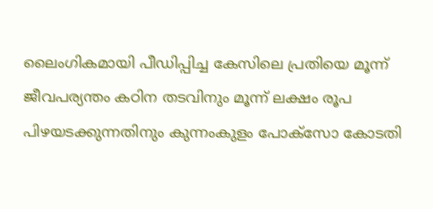ലൈംഗികമായി പീഡിപ്പിച്ച കേസിലെ പ്രതിയെ മൂന്ന് ജീവപര്യന്തം കഠിന തടവിനും മൂന്ന് ലക്ഷം രൂപ പിഴയടക്കുന്നതിനും കുന്നംകുളം പോക്സോ കോടതി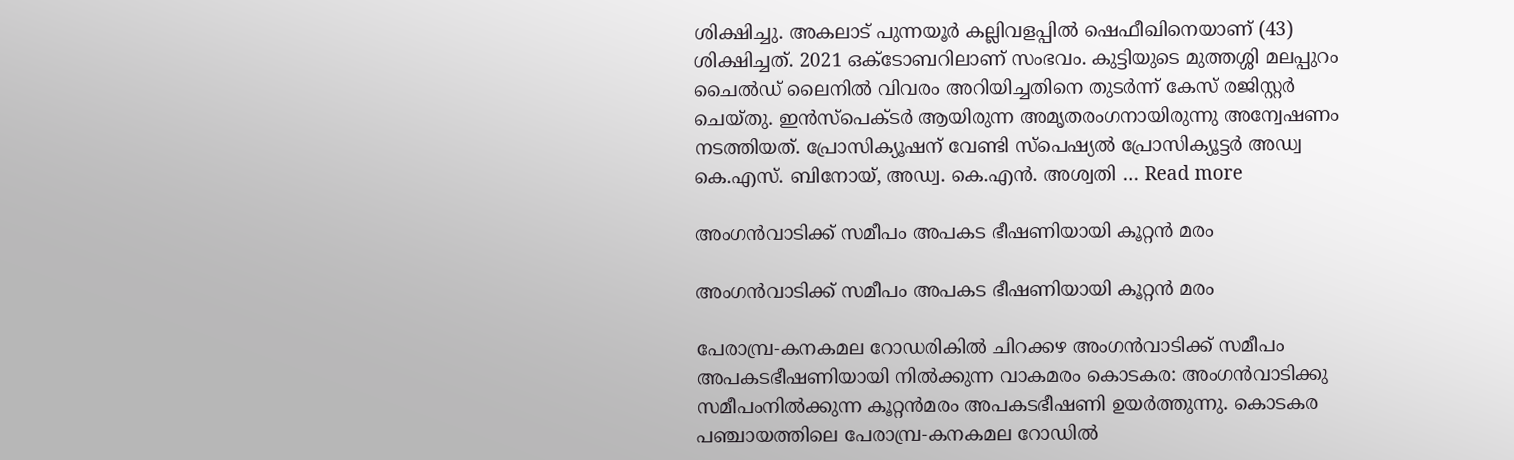ശിക്ഷിച്ചു. അകലാട് പുന്നയൂർ കല്ലിവളപ്പിൽ ഷെഫീഖിനെയാണ് (43) ശിക്ഷിച്ചത്. 2021 ഒക്ടോബറിലാണ് സംഭവം. കുട്ടിയുടെ മുത്തശ്ശി മലപ്പുറം ചൈൽഡ് ലൈനിൽ വിവരം അറിയിച്ചതിനെ തുടർന്ന് കേസ് രജിസ്റ്റർ ചെയ്തു. ഇൻസ്പെക്ടർ ആയിരുന്ന അമൃതരംഗനായിരുന്നു അന്വേഷണം നടത്തിയത്. പ്രോസിക്യൂഷന് വേണ്ടി സ്പെഷ്യൽ പ്രോസിക്യൂട്ടർ അഡ്വ കെ.എസ്. ബിനോയ്, അഡ്വ. കെ.എൻ. അശ്വതി … Read more

അംഗൻവാടിക്ക് സമീപം അപകട ഭീഷണിയായി കൂറ്റന്‍ മരം

അംഗൻവാടിക്ക് സമീപം അപകട ഭീഷണിയായി കൂറ്റന്‍ മരം

പേരാമ്പ്ര-കനകമല റോഡരികില്‍ ചിറക്കഴ അംഗൻവാടിക്ക് സമീപം അപകടഭീഷണിയായി നില്‍ക്കുന്ന വാകമരം കൊടകര: അംഗൻവാടിക്കു സമീപംനില്‍ക്കുന്ന കൂറ്റന്‍മരം അപകടഭീഷണി ഉയര്‍ത്തുന്നു. കൊടകര പഞ്ചായത്തിലെ പേരാമ്പ്ര-കനകമല റോഡില്‍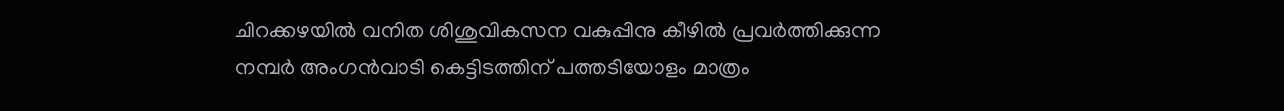ചിറക്കഴയിൽ വനിത ശിശുവികസന വകുപ്പിനു കീഴില്‍ പ്രവര്‍ത്തിക്കുന്ന നമ്പര്‍ അംഗന്‍വാടി കെട്ടിടത്തിന് പത്തടിയോളം മാത്രം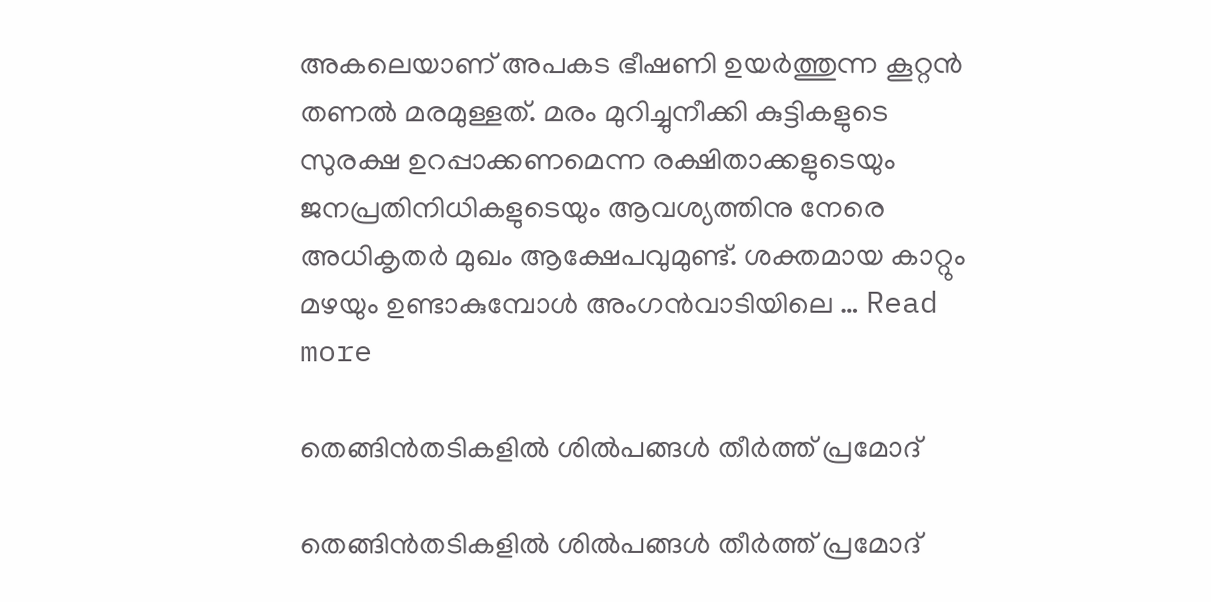അകലെയാണ് അപകട ഭീഷണി ഉയര്‍ത്തുന്ന കൂറ്റന്‍ തണല്‍ മരമുള്ളത്. മരം മുറിച്ചുനീക്കി കുട്ടികളുടെ സുരക്ഷ ഉറപ്പാക്കണമെന്ന രക്ഷിതാക്കളുടെയും ജനപ്രതിനിധികളുടെയും ആവശ്യത്തിനു നേരെ അധികൃതര്‍ മുഖം ആക്ഷേപവുമുണ്ട്. ശക്തമായ കാറ്റും മഴയും ഉണ്ടാകുമ്പോള്‍ അംഗന്‍വാടിയിലെ … Read more

തെങ്ങിൻതടികളിൽ ശിൽപങ്ങൾ തീർത്ത് പ്രമോദ്

തെങ്ങിൻതടികളിൽ ശിൽപങ്ങൾ തീർത്ത് പ്രമോദ്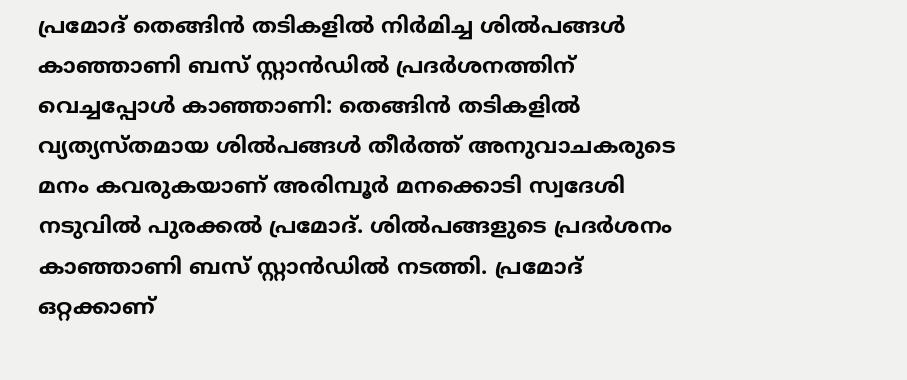പ്രമോദ് തെങ്ങിൻ തടികളിൽ നിർമിച്ച ശിൽപങ്ങൾ കാഞ്ഞാണി ബസ് സ്റ്റാൻഡിൽ പ്രദർശനത്തിന് വെച്ചപ്പോൾ കാഞ്ഞാണി: തെങ്ങിൻ തടികളിൽ വ്യത്യസ്തമായ ശിൽപങ്ങൾ തീർത്ത് അനുവാചകരുടെ മനം കവരുകയാണ് അരിമ്പൂർ മനക്കൊടി സ്വദേശി നടുവിൽ പുരക്കൽ പ്രമോദ്. ശിൽപങ്ങളുടെ പ്രദർശനം കാഞ്ഞാണി ബസ് സ്റ്റാൻഡിൽ നടത്തി. പ്രമോദ് ഒറ്റക്കാണ്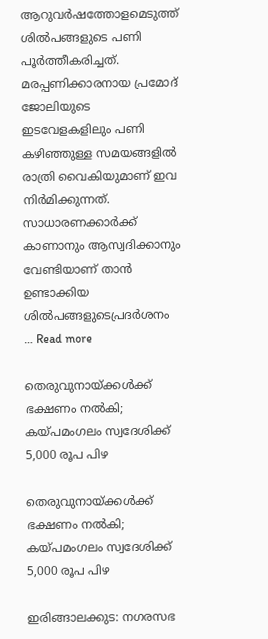ആറുവർഷത്തോളമെടുത്ത് ശിൽപങ്ങളുടെ പണി പൂർത്തീകരിച്ചത്. മരപ്പണിക്കാരനായ പ്രമോദ് ജോലിയുടെ ഇടവേളകളിലും പണി കഴിഞ്ഞുള്ള സമയങ്ങളിൽ രാത്രി വൈകിയുമാണ് ഇവ നിർമിക്കുന്നത്. സാധാരണക്കാർക്ക് കാണാനും ആസ്വദിക്കാനും വേണ്ടിയാണ് താൻ ഉണ്ടാക്കിയ ശിൽപങ്ങളുടെപ്രദർശനം … Read more

തെരുവുനായ്ക്കൾക്ക് ഭക്ഷണം നൽകി; കയ്പമംഗലം സ്വദേശിക്ക് 5,000 രൂപ പിഴ

തെരുവുനായ്ക്കൾക്ക് ഭക്ഷണം നൽകി; കയ്പമംഗലം സ്വദേശിക്ക് 5,000 രൂപ പിഴ

ഇരിങ്ങാലക്കുട: നഗരസഭ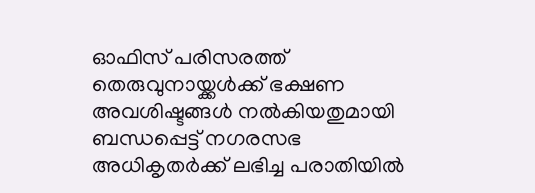ഓഫിസ് പരിസരത്ത് തെരുവുനായ്ക്കൾക്ക് ഭക്ഷണ അവശിഷ്ടങ്ങൾ നൽകിയതുമായി ബന്ധപ്പെട്ട് നഗരസഭ അധികൃതർക്ക് ലഭിച്ച പരാതിയിൽ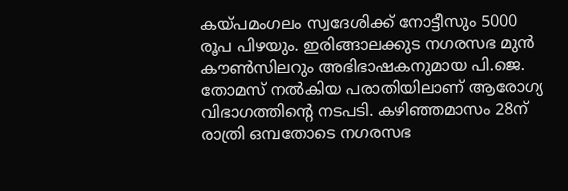കയ്പമംഗലം സ്വദേശിക്ക് നോട്ടീസും 5000 രൂപ പിഴയും. ഇരിങ്ങാലക്കുട നഗരസഭ മുൻ കൗൺസിലറും അഭിഭാഷകനുമായ പി.ജെ. തോമസ് നൽകിയ പരാതിയിലാണ് ആരോഗ്യ വിഭാഗത്തിന്റെ നടപടി. കഴിഞ്ഞമാസം 28ന് രാത്രി ഒമ്പതോടെ നഗരസഭ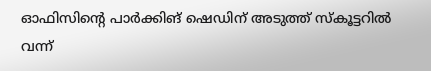ഓഫിസിന്റെ പാർക്കിങ് ഷെഡിന് അടുത്ത് സ്കൂട്ടറിൽ വന്ന്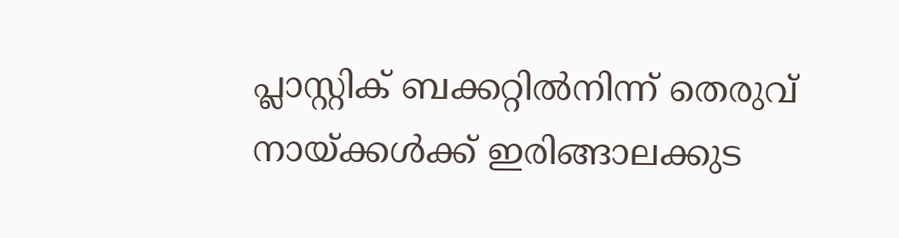പ്ലാസ്റ്റിക് ബക്കറ്റിൽനിന്ന് തെരുവ് നായ്ക്കൾക്ക് ഇരിങ്ങാലക്കുട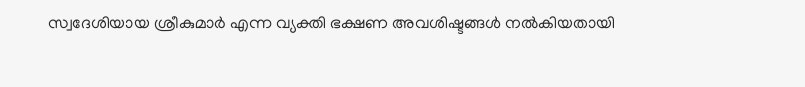സ്വദേശിയായ ശ്രീകുമാർ എന്ന വ്യക്തി ഭക്ഷണ അവശിഷ്ടങ്ങൾ നൽകിയതായി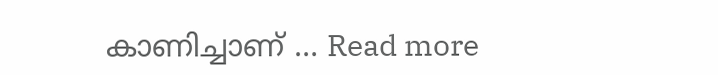കാണിച്ചാണ് … Read more